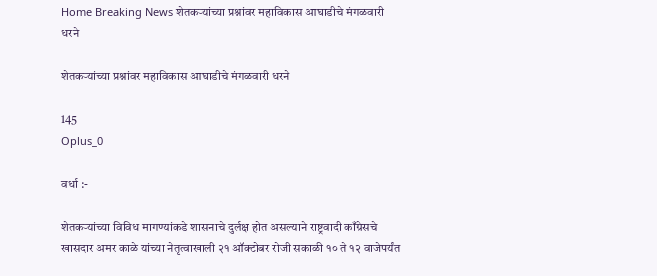Home Breaking News शेतकऱ्यांच्या प्रश्नांवर महाविकास आघाडीचे मंगळवारी धरने

शेतकऱ्यांच्या प्रश्नांवर महाविकास आघाडीचे मंगळवारी धरने

145
Oplus_0

वर्धा :-

शेतकऱ्यांच्या विविध मागण्यांकडे शासनाचे दुर्लक्ष होत असल्याने राष्ट्रवादी काँग्रेसचे खासदार अमर काळे यांच्या नेतृत्वाखाली २१ ऑक्टोबर रोजी सकाळी १० ते १२ वाजेपर्यंत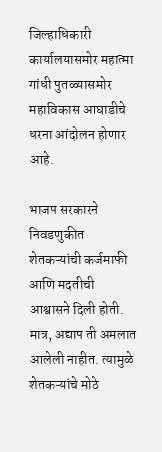जिल्हाधिकारी कार्यालयासमोर महात्मा गांधी पुतळ्यासमोर महाविकास आघाडीचे धरना आंदोलन होणार आहे.

भाजप सरकारने निवडणुकीत शेतकऱ्यांची कर्जमाफी आणि मदतीची आश्वासने दिली होती. मात्र, अद्याप ती अमलात आलेली नाहीत. त्यामुळे शेतकऱ्यांचे मोठे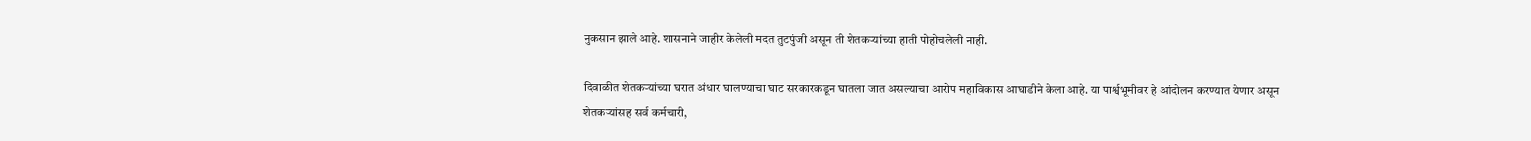नुकसान झाले आहे. शासनाने जाहीर केलेली मदत तुटपुंजी असून ती शेतकऱ्यांच्या हाती पोहोचलेली नाही.

दिवाळीत शेतकऱ्यांच्या घरात अंधार घालण्याचा घाट सरकारकडून घातला जात असल्याचा आरोप महाविकास आघाडीने केला आहे. या पार्श्वभूमीवर हे आंदोलन करण्यात येणार असून शेतकऱ्यांसह सर्व कर्मचारी,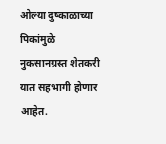ओल्या दुष्काळाच्या पिकांमुळे नुकसानग्रस्त शेतकरी यात सहभागी होणार आहेत.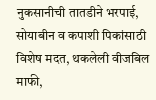नुकसानीची तातडीने भरपाई, सोयाबीन व कपाशी पिकांसाठी विशेष मदत, थकलेली वीजबिल माफी,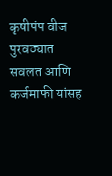कृषीपंप वीज पुरवठ्यात सवलत आणि कर्जमाफी यांसह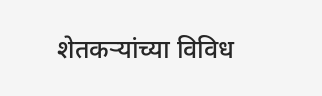शेतकऱ्यांच्या विविध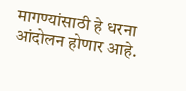मागण्यांसाठी हे धरना आंदोलन होणार आहे.